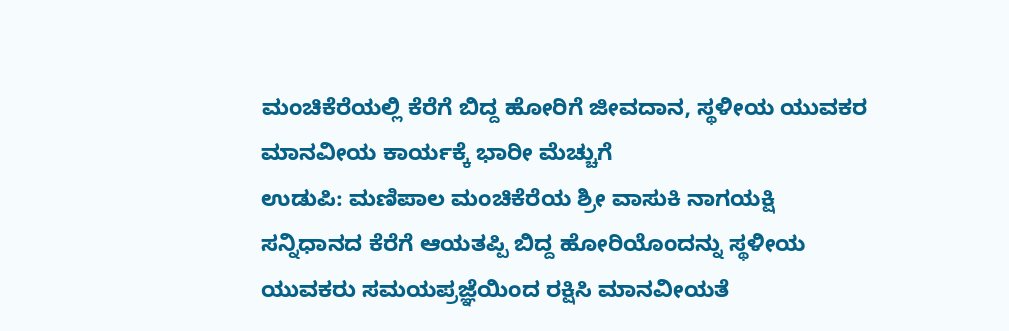ಮಂಚಿಕೆರೆಯಲ್ಲಿ ಕೆರೆಗೆ ಬಿದ್ದ ಹೋರಿಗೆ ಜೀವದಾನ, ಸ್ಥಳೀಯ ಯುವಕರ ಮಾನವೀಯ ಕಾರ್ಯಕ್ಕೆ ಭಾರೀ ಮೆಚ್ಚುಗೆ
ಉಡುಪಿ: ಮಣಿಪಾಲ ಮಂಚಿಕೆರೆಯ ಶ್ರೀ ವಾಸುಕಿ ನಾಗಯಕ್ಷಿ ಸನ್ನಿಧಾನದ ಕೆರೆಗೆ ಆಯತಪ್ಪಿ ಬಿದ್ದ ಹೋರಿಯೊಂದನ್ನು ಸ್ಥಳೀಯ ಯುವಕರು ಸಮಯಪ್ರಜ್ಞೆಯಿಂದ ರಕ್ಷಿಸಿ ಮಾನವೀಯತೆ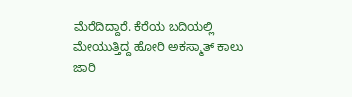ಮೆರೆದಿದ್ದಾರೆ. ಕೆರೆಯ ಬದಿಯಲ್ಲಿ ಮೇಯುತ್ತಿದ್ದ ಹೋರಿ ಅಕಸ್ಮಾತ್ ಕಾಲು ಜಾರಿ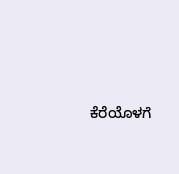ಕೆರೆಯೊಳಗೆ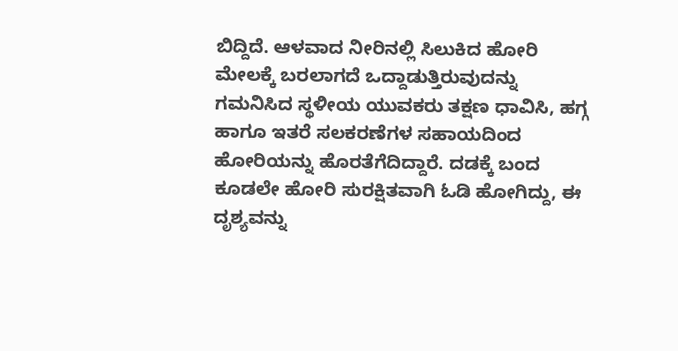ಬಿದ್ದಿದೆ. ಆಳವಾದ ನೀರಿನಲ್ಲಿ ಸಿಲುಕಿದ ಹೋರಿ ಮೇಲಕ್ಕೆ ಬರಲಾಗದೆ ಒದ್ದಾಡುತ್ತಿರುವುದನ್ನು ಗಮನಿಸಿದ ಸ್ಥಳೀಯ ಯುವಕರು ತಕ್ಷಣ ಧಾವಿಸಿ, ಹಗ್ಗ ಹಾಗೂ ಇತರೆ ಸಲಕರಣೆಗಳ ಸಹಾಯದಿಂದ ಹೋರಿಯನ್ನು ಹೊರತೆಗೆದಿದ್ದಾರೆ. ದಡಕ್ಕೆ ಬಂದ ಕೂಡಲೇ ಹೋರಿ ಸುರಕ್ಷಿತವಾಗಿ ಓಡಿ ಹೋಗಿದ್ದು, ಈ ದೃಶ್ಯವನ್ನು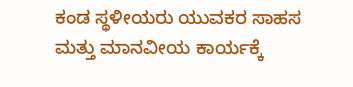ಕಂಡ ಸ್ಥಳೀಯರು ಯುವಕರ ಸಾಹಸ ಮತ್ತು ಮಾನವೀಯ ಕಾರ್ಯಕ್ಕೆ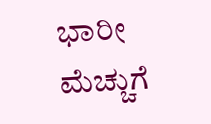ಭಾರೀ ಮೆಚ್ಚುಗೆ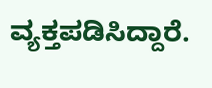ವ್ಯಕ್ತಪಡಿಸಿದ್ದಾರೆ.